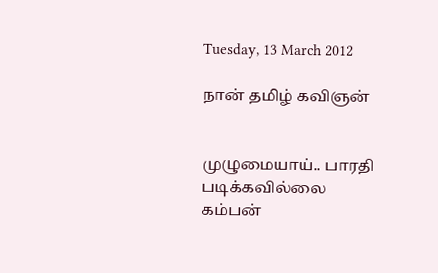Tuesday, 13 March 2012

நான் தமிழ் கவிஞன்


முழுமையாய்.. பாரதி படிக்கவில்லை
கம்பன்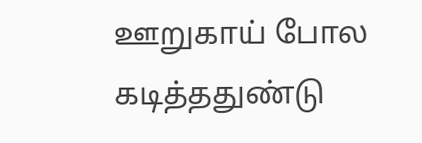ஊறுகாய் போல கடித்ததுண்டு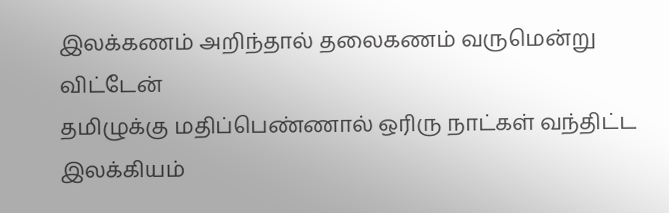இலக்கணம் அறிந்தால் தலைகணம் வருமென்று விட்டேன்
தமிழுக்கு மதிப்பெண்ணால் ஒரிரு நாட்கள் வந்திட்ட இலக்கியம்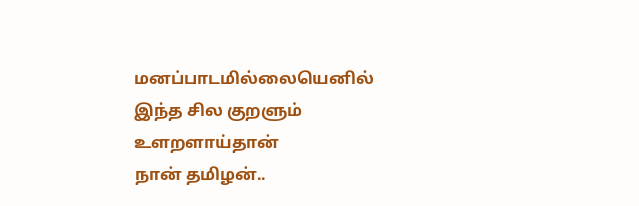மனப்பாடமில்லையெனில் இந்த சில குறளும் உளறளாய்தான்
நான் தமிழன்..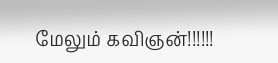மேலும் கவிஞன்!!!!!!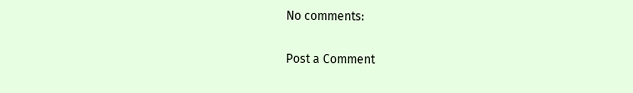No comments:

Post a Comment